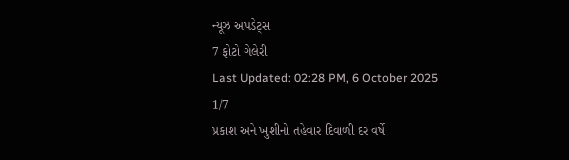ન્યૂઝ અપડેટ્સ
7 ફોટો ગેલેરી
Last Updated: 02:28 PM, 6 October 2025
1/7
પ્રકાશ અને ખુશીનો તહેવાર દિવાળી દર વર્ષે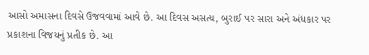આસો અમાસના દિવસે ઉજવવામાં આવે છે. આ દિવસ અસત્ય, બુરાઈ પર સારા અને અંધકાર પર પ્રકાશના વિજયનું પ્રતીક છે. આ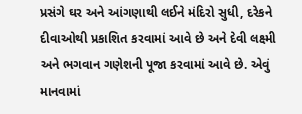પ્રસંગે ઘર અને આંગણાથી લઈને મંદિરો સુધી, દરેકને દીવાઓથી પ્રકાશિત કરવામાં આવે છે અને દેવી લક્ષ્મી અને ભગવાન ગણેશની પૂજા કરવામાં આવે છે. એવું માનવામાં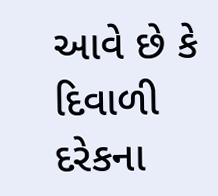આવે છે કે દિવાળી દરેકના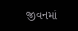જીવનમાં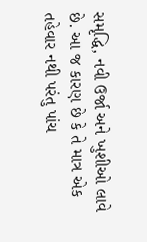સમૃદ્ધિ, નવી ઉર્જા અને ખુશીઓ લાવે છે. આ જ કારણ છે કે તે માત્ર એક તહેવાર નથી પરંતુ પાંચ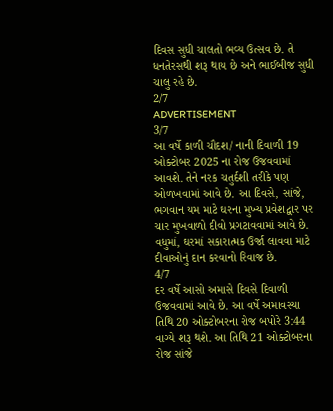દિવસ સુધી ચાલતો ભવ્ય ઉત્સવ છે. તે ધનતેરસથી શરૂ થાય છે અને ભાઈબીજ સુધી ચાલુ રહે છે.
2/7
ADVERTISEMENT
3/7
આ વર્ષે કાળી ચૌદશ/ નાની દિવાળી 19 ઓક્ટોબર 2025 ના રોજ ઉજવવામાં આવશે. તેને નરક ચતુર્દશી તરીકે પણ ઓળખવામાં આવે છે. આ દિવસે, સાંજે, ભગવાન યમ માટે ઘરના મુખ્ય પ્રવેશદ્વાર પર ચાર મુખવાળો દીવો પ્રગટાવવામાં આવે છે. વધુમાં, ઘરમાં સકારાત્મક ઉર્જા લાવવા માટે દીવાઓનું દાન કરવાનો રિવાજ છે.
4/7
દર વર્ષે આસો અમાસે દિવસે દિવાળી ઉજવવામાં આવે છે. આ વર્ષે અમાવસ્યા તિથિ 20 ઓક્ટોબરના રોજ બપોરે 3:44 વાગ્યે શરૂ થશે. આ તિથિ 21 ઓક્ટોબરના રોજ સાંજે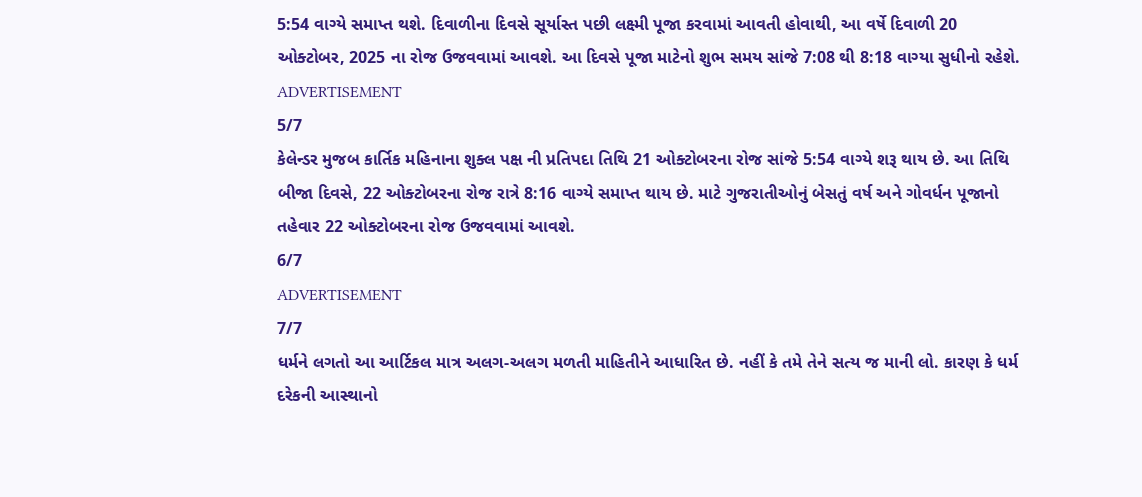5:54 વાગ્યે સમાપ્ત થશે. દિવાળીના દિવસે સૂર્યાસ્ત પછી લક્ષ્મી પૂજા કરવામાં આવતી હોવાથી, આ વર્ષે દિવાળી 20 ઓક્ટોબર, 2025 ના રોજ ઉજવવામાં આવશે. આ દિવસે પૂજા માટેનો શુભ સમય સાંજે 7:08 થી 8:18 વાગ્યા સુધીનો રહેશે.
ADVERTISEMENT
5/7
કેલેન્ડર મુજબ કાર્તિક મહિનાના શુક્લ પક્ષ ની પ્રતિપદા તિથિ 21 ઓક્ટોબરના રોજ સાંજે 5:54 વાગ્યે શરૂ થાય છે. આ તિથિ બીજા દિવસે, 22 ઓક્ટોબરના રોજ રાત્રે 8:16 વાગ્યે સમાપ્ત થાય છે. માટે ગુજરાતીઓનું બેસતું વર્ષ અને ગોવર્ધન પૂજાનો તહેવાર 22 ઓક્ટોબરના રોજ ઉજવવામાં આવશે.
6/7
ADVERTISEMENT
7/7
ધર્મને લગતો આ આર્ટિકલ માત્ર અલગ-અલગ મળતી માહિતીને આધારિત છે. નહીં કે તમે તેને સત્ય જ માની લો. કારણ કે ધર્મ દરેકની આસ્થાનો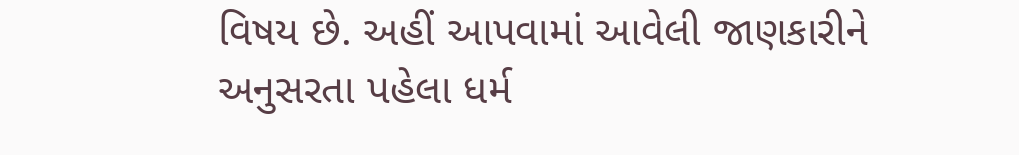વિષય છે. અહીં આપવામાં આવેલી જાણકારીને અનુસરતા પહેલા ધર્મ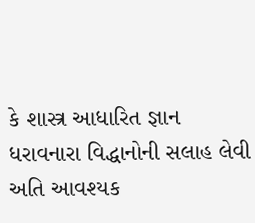કે શાસ્ત્ર આધારિત જ્ઞાન ધરાવનારા વિદ્ધાનોની સલાહ લેવી અતિ આવશ્યક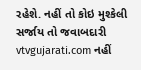રહેશે. નહીં તો કોઇ મુશ્કેલી સર્જાય તો જવાબદારી vtvgujarati.com નહીં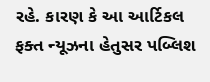રહે. કારણ કે આ આર્ટિકલ ફક્ત ન્યૂઝના હેતુસર પબ્લિશ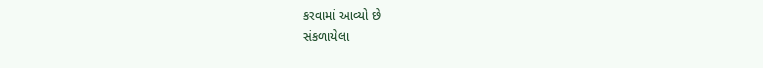કરવામાં આવ્યો છે
સંકળાયેલા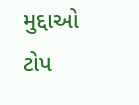મુદ્દાઓ
ટોપ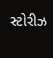સ્ટોરીઝ